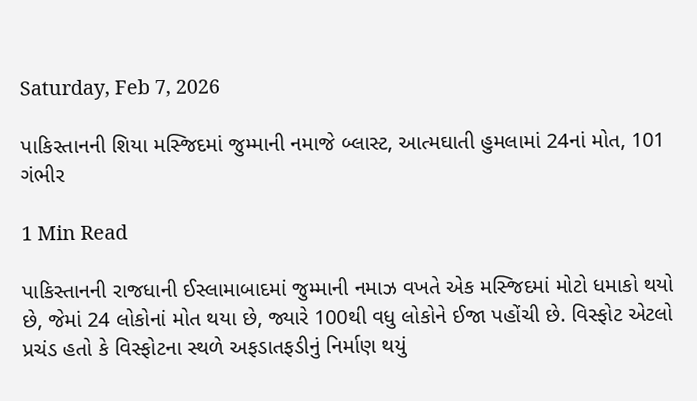Saturday, Feb 7, 2026

પાકિસ્તાનની શિયા મસ્જિદમાં જુમ્માની નમાજે બ્લાસ્ટ, આત્મઘાતી હુમલામાં 24નાં મોત, 101 ગંભીર

1 Min Read

પાકિસ્તાનની રાજધાની ઈસ્લામાબાદમાં જુમ્માની નમાઝ વખતે એક મસ્જિદમાં મોટો ધમાકો થયો છે, જેમાં 24 લોકોનાં મોત થયા છે, જ્યારે 100થી વધુ લોકોને ઈજા પહોંચી છે. વિસ્ફોટ એટલો પ્રચંડ હતો કે વિસ્ફોટના સ્થળે અફડાતફડીનું નિર્માણ થયું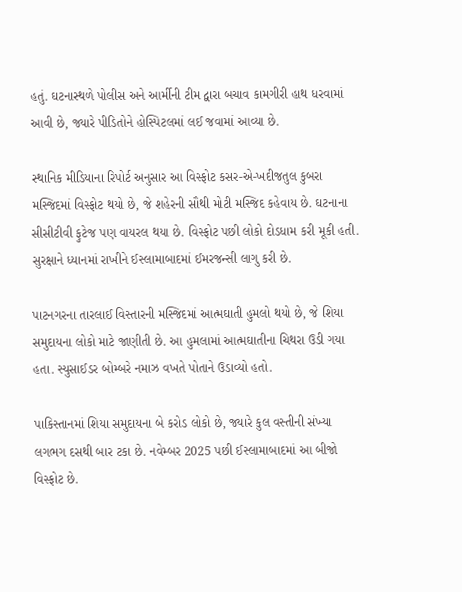હતું. ઘટનાસ્થળે પોલીસ અને આર્મીની ટીમ દ્વારા બચાવ કામગીરી હાથ ધરવામાં આવી છે, જ્યારે પીડિતોને હોસ્પિટલમાં લઈ જવામાં આવ્યા છે.

સ્થાનિક મીડિયાના રિપોર્ટ અનુસાર આ વિસ્ફોટ કસર-એ-ખદીજતુલ કુબરા મસ્જિદમાં વિસ્ફોટ થયો છે, જે શહેરની સૌથી મોટી મસ્જિદ કહેવાય છે. ઘટનાના સીસીટીવી ફુટેજ પણ વાયરલ થયા છે. વિસ્ફોટ પછી લોકો દોડધામ કરી મૂકી હતી. સુરક્ષાને ધ્યાનમાં રાખીને ઈસ્લામાબાદમાં ઈમરજન્સી લાગુ કરી છે.

પાટનગરના તારલાઈ વિસ્તારની મસ્જિદમાં આત્મઘાતી હુમલો થયો છે, જે શિયા સમુદાયના લોકો માટે જાણીતી છે. આ હુમલામાં આત્મઘાતીના ચિથરા ઉડી ગયા હતા. સ્યુસાઈડર બોમ્બરે નમાઝ વખતે પોતાને ઉડાવ્યો હતો.

પાકિસ્તાનમાં શિયા સમુદાયના બે કરોડ લોકો છે, જ્યારે કુલ વસ્તીની સંખ્યા લગભગ દસથી બાર ટકા છે. નવેમ્બર 2025 પછી ઈસ્લામાબાદમાં આ બીજો વિસ્ફોટ છે.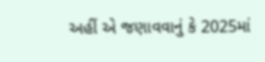અહીં એ જણાવવાનું કે 2025માં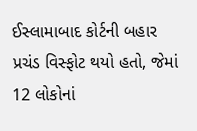ઈસ્લામાબાદ કોર્ટની બહાર પ્રચંડ વિસ્ફોટ થયો હતો, જેમાં 12 લોકોનાં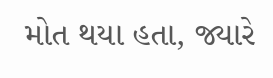મોત થયા હતા, જ્યારે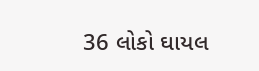36 લોકો ઘાયલ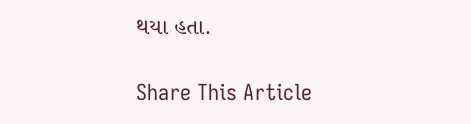થયા હતા.

Share This Article